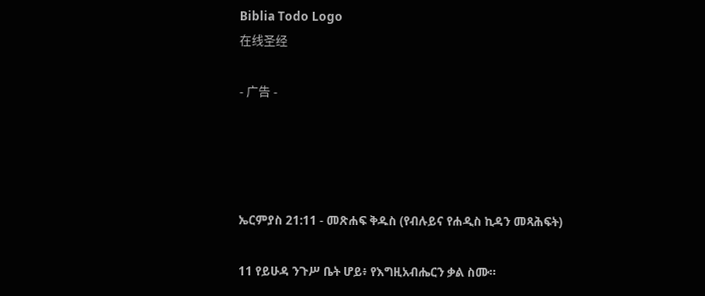Biblia Todo Logo
在线圣经

- 广告 -




ኤርምያስ 21:11 - መጽሐፍ ቅዱስ (የብሉይና የሐዲስ ኪዳን መጻሕፍት)

11 የይሁዳ ንጉሥ ቤት ሆይ፥ የእግዚአብሔርን ቃል ስሙ።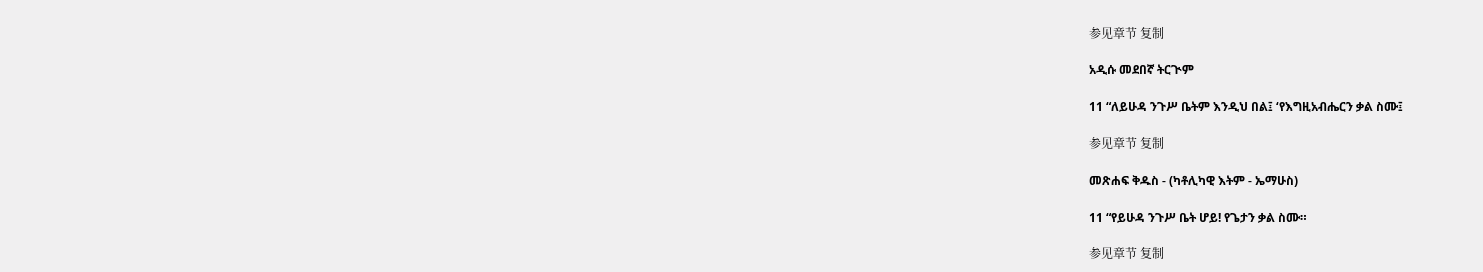参见章节 复制

አዲሱ መደበኛ ትርጒም

11 “ለይሁዳ ንጉሥ ቤትም እንዲህ በል፤ ‘የእግዚአብሔርን ቃል ስሙ፤

参见章节 复制

መጽሐፍ ቅዱስ - (ካቶሊካዊ እትም - ኤማሁስ)

11 “የይሁዳ ንጉሥ ቤት ሆይ! የጌታን ቃል ስሙ።

参见章节 复制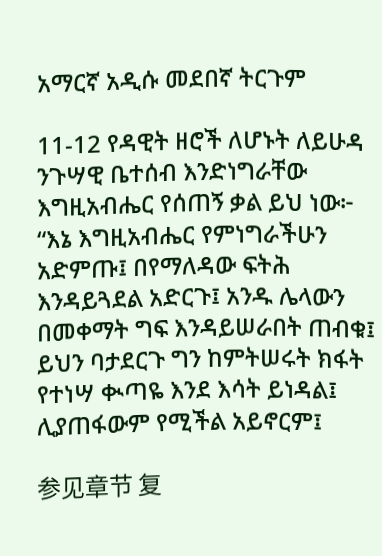አማርኛ አዲሱ መደበኛ ትርጉም

11-12 የዳዊት ዘሮች ለሆኑት ለይሁዳ ንጉሣዊ ቤተሰብ እንድነግራቸው እግዚአብሔር የሰጠኝ ቃል ይህ ነው፦ “እኔ እግዚአብሔር የምነግራችሁን አድምጡ፤ በየማለዳው ፍትሕ እንዳይጓደል አድርጉ፤ አንዱ ሌላውን በመቀማት ግፍ እንዳይሠራበት ጠብቁ፤ ይህን ባታደርጉ ግን ከምትሠሩት ክፋት የተነሣ ቊጣዬ እንደ እሳት ይነዳል፤ ሊያጠፋውም የሚችል አይኖርም፤

参见章节 复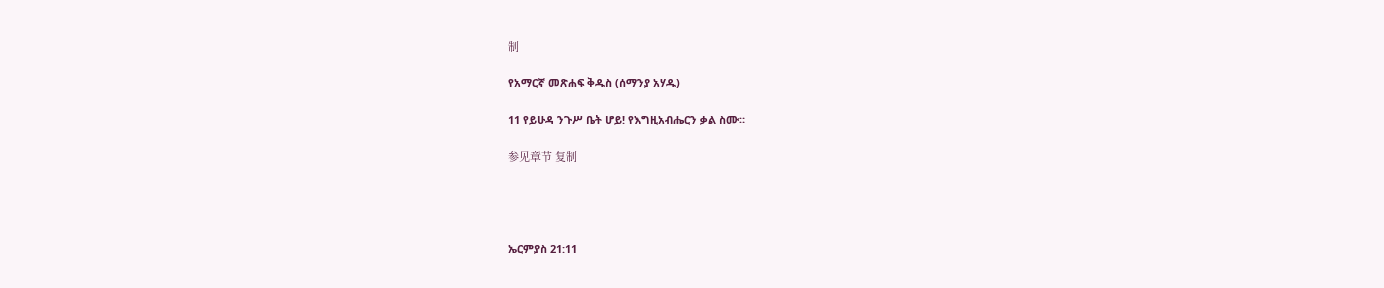制

የአማርኛ መጽሐፍ ቅዱስ (ሰማንያ አሃዱ)

11 የይሁዳ ንጉሥ ቤት ሆይ! የእግዚአብሔርን ቃል ስሙ።

参见章节 复制




ኤርምያስ 21:11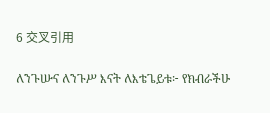6 交叉引用

ለንጉሡና ለንጉሥ እናት ለእቴጌይቱ፦ የክብራችሁ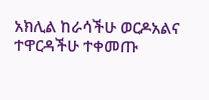አክሊል ከራሳችሁ ወርዶአልና ተዋርዳችሁ ተቀመጡ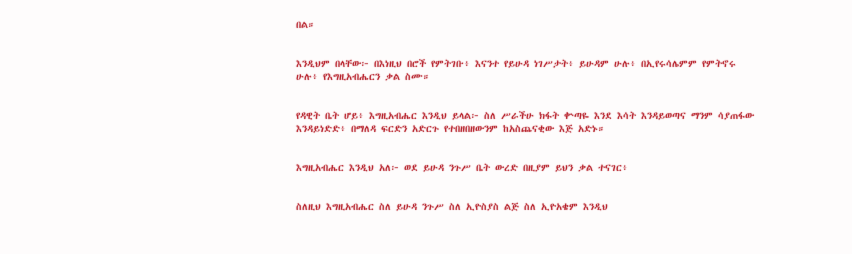በል።


እንዲህም በላቸው፦ በእነዚህ በሮች የምትገቡ፥ እናንተ የይሁዳ ነገሥታት፥ ይሁዳም ሁሉ፥ በኢየሩሳሌምም የምትኖሩ ሁሉ፥ የእግዚአብሔርን ቃል ስሙ።


የዳዊት ቤት ሆይ፥ እግዚአብሔር እንዲህ ይላል፦ ስለ ሥራችሁ ክፋት ቍጣዬ እንደ እሳት እንዳይወጣና ማንም ሳያጠፋው እንዳይነድድ፥ በማለዳ ፍርድን አድርጉ የተበዘበዘውንም ከአስጨናቂው እጅ አድኑ።


እግዚአብሔር እንዲህ አለ፦ ወደ ይሁዳ ንጉሥ ቤት ውረድ በዚያም ይህን ቃል ተናገር፥


ስለዚህ እግዚአብሔር ስለ ይሁዳ ንጉሥ ስለ ኢዮስያስ ልጅ ስለ ኢዮአቄም እንዲህ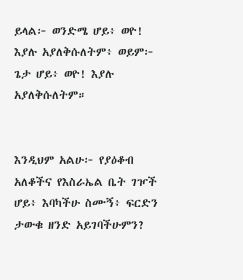ይላል፦ ወንድሜ ሆይ፥ ወዮ! እያሉ አያለቅሱለትም፥ ወይም፦ ጌታ ሆይ፥ ወዮ! እያሉ አያለቅሱለትም።


እንዲህም አልሁ፦ የያዕቆብ አለቆችና የእስራኤል ቤት ገዦች ሆይ፥ እባካችሁ ስሙኝ፥ ፍርድን ታውቁ ዘንድ አይገባችሁምን?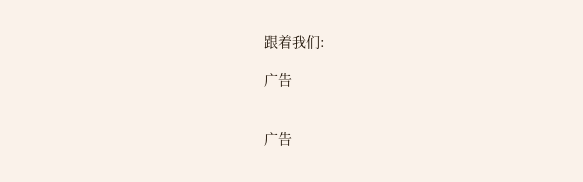跟着我们:

广告


广告